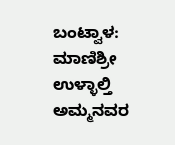ಬಂಟ್ವಾಳ: ಮಾಣಿಶ್ರೀ ಉಳ್ಳಾಲ್ತಿ ಅಮ್ಮನವರ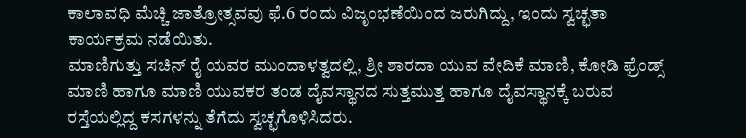ಕಾಲಾವಧಿ ಮೆಚ್ಚಿ ಜಾತ್ರೋತ್ಸವವು ಫೆ.6 ರಂದು ವಿಜೃಂಭಣೆಯಿಂದ ಜರುಗಿದ್ದು, ಇಂದು ಸ್ವಚ್ಛತಾ ಕಾರ್ಯಕ್ರಮ ನಡೆಯಿತು.
ಮಾಣಿಗುತ್ತು ಸಚಿನ್ ರೈ ಯವರ ಮುಂದಾಳತ್ವದಲ್ಲಿ, ಶ್ರೀ ಶಾರದಾ ಯುವ ವೇದಿಕೆ ಮಾಣಿ, ಕೋಡಿ ಫ್ರೆಂಡ್ಸ್ ಮಾಣಿ ಹಾಗೂ ಮಾಣಿ ಯುವಕರ ತಂಡ ದೈವಸ್ಥಾನದ ಸುತ್ತಮುತ್ತ ಹಾಗೂ ದೈವಸ್ಥಾನಕ್ಕೆ ಬರುವ ರಸ್ತೆಯಲ್ಲಿದ್ದ ಕಸಗಳನ್ನು ತೆಗೆದು ಸ್ವಚ್ಛಗೊಳಿಸಿದರು.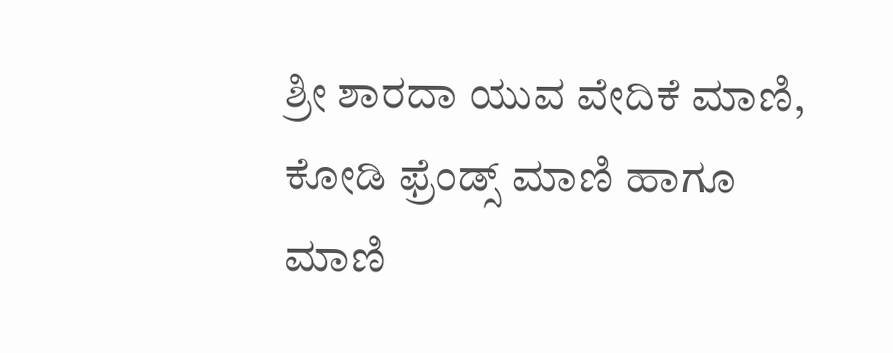ಶ್ರೀ ಶಾರದಾ ಯುವ ವೇದಿಕೆ ಮಾಣಿ, ಕೋಡಿ ಫ್ರೆಂಡ್ಸ್ ಮಾಣಿ ಹಾಗೂ ಮಾಣಿ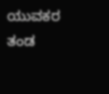ಯುವಕರ ತಂಡ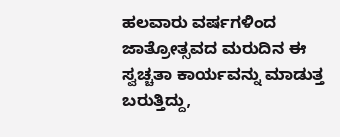ಹಲವಾರು ವರ್ಷಗಳಿಂದ ಜಾತ್ರೋತ್ಸವದ ಮರುದಿನ ಈ ಸ್ವಚ್ಚತಾ ಕಾರ್ಯವನ್ನು ಮಾಡುತ್ತ ಬರುತ್ತಿದ್ದು,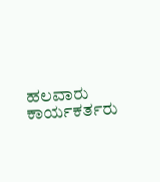ಹಲವಾರು ಕಾರ್ಯಕರ್ತರು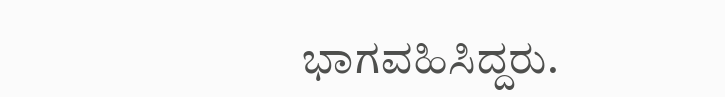ಭಾಗವಹಿಸಿದ್ದರು.